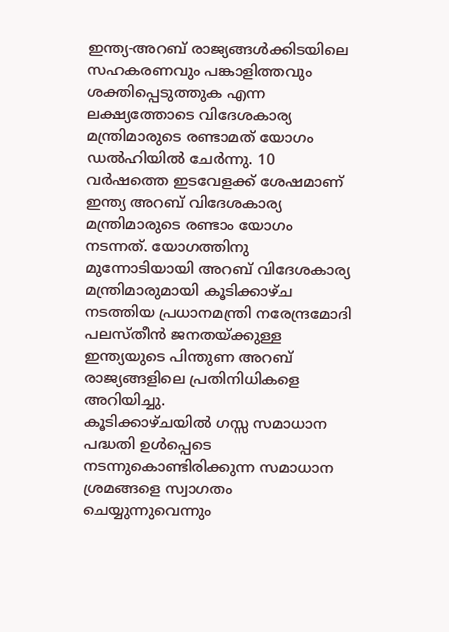ഇന്ത്യ-അറബ് രാജ്യങ്ങൾക്കിടയിലെ സഹകരണവും പങ്കാളിത്തവും ശക്തിപ്പെടുത്തുക എന്ന ലക്ഷ്യത്തോടെ വിദേശകാര്യ മന്ത്രിമാരുടെ രണ്ടാമത് യോഗം ഡൽഹിയിൽ ചേർന്നു. 10 വർഷത്തെ ഇടവേളക്ക് ശേഷമാണ് ഇന്ത്യ അറബ് വിദേശകാര്യ മന്ത്രിമാരുടെ രണ്ടാം യോഗം നടന്നത്. യോഗത്തിനു മുന്നോടിയായി അറബ് വിദേശകാര്യ മന്ത്രിമാരുമായി കൂടിക്കാഴ്ച നടത്തിയ പ്രധാനമന്ത്രി നരേന്ദ്രമോദി പലസ്തീൻ ജനതയ്ക്കുള്ള ഇന്ത്യയുടെ പിന്തുണ അറബ് രാജ്യങ്ങളിലെ പ്രതിനിധികളെ അറിയിച്ചു.
കൂടിക്കാഴ്ചയിൽ ഗസ്സ സമാധാന പദ്ധതി ഉൾപ്പെടെ നടന്നുകൊണ്ടിരിക്കുന്ന സമാധാന ശ്രമങ്ങളെ സ്വാഗതം ചെയ്യുന്നുവെന്നും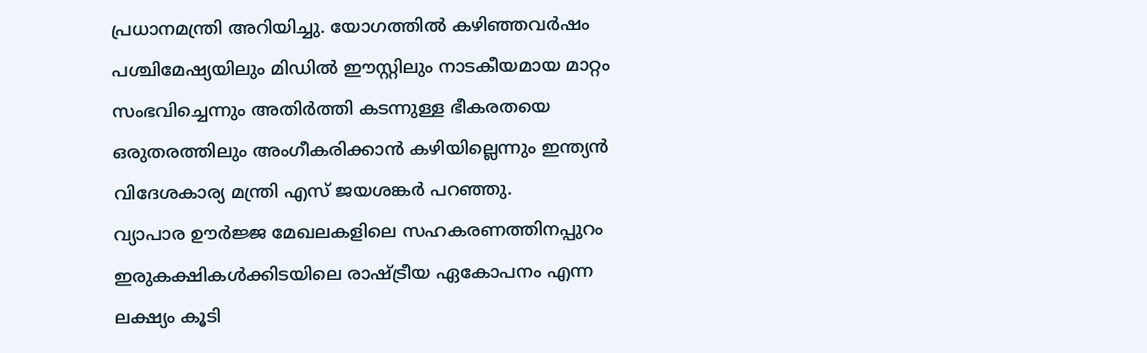പ്രധാനമന്ത്രി അറിയിച്ചു. യോഗത്തിൽ കഴിഞ്ഞവർഷം പശ്ചിമേഷ്യയിലും മിഡിൽ ഈസ്റ്റിലും നാടകീയമായ മാറ്റം സംഭവിച്ചെന്നും അതിർത്തി കടന്നുള്ള ഭീകരതയെ ഒരുതരത്തിലും അംഗീകരിക്കാൻ കഴിയില്ലെന്നും ഇന്ത്യൻ വിദേശകാര്യ മന്ത്രി എസ് ജയശങ്കർ പറഞ്ഞു.
വ്യാപാര ഊർജ്ജ മേഖലകളിലെ സഹകരണത്തിനപ്പുറം ഇരുകക്ഷികൾക്കിടയിലെ രാഷ്ട്രീയ ഏകോപനം എന്ന ലക്ഷ്യം കൂടി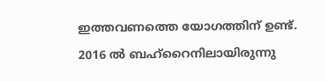ഇത്തവണത്തെ യോഗത്തിന് ഉണ്ട്. 2016 ൽ ബഹ്റൈനിലായിരുന്നു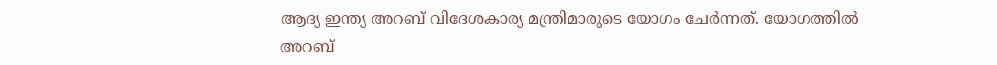ആദ്യ ഇന്ത്യ അറബ് വിദേശകാര്യ മന്ത്രിമാരുടെ യോഗം ചേർന്നത്. യോഗത്തിൽ അറബ്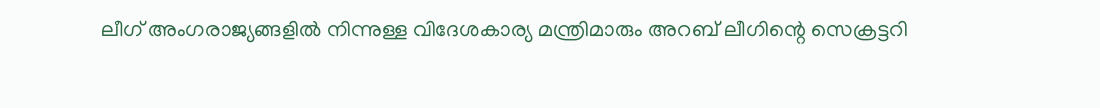ലീഗ് അംഗരാജ്യങ്ങളിൽ നിന്നുള്ള വിദേശകാര്യ മന്ത്രിമാരും അറബ് ലീഗിന്റെ സെക്രട്ടറി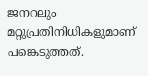ജനറലും മറ്റുപ്രതിനിധികളുമാണ് പങ്കെടുത്തത്.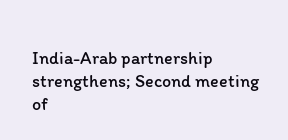India-Arab partnership strengthens; Second meeting of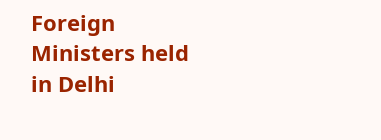Foreign Ministers held in Delhi